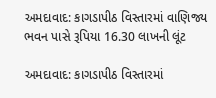અમદાવાદ: કાગડાપીઠ વિસ્તારમાં વાણિજ્ય ભવન પાસે રૂપિયા 16.30 લાખની લૂંટ

અમદાવાદ: કાગડાપીઠ વિસ્તારમાં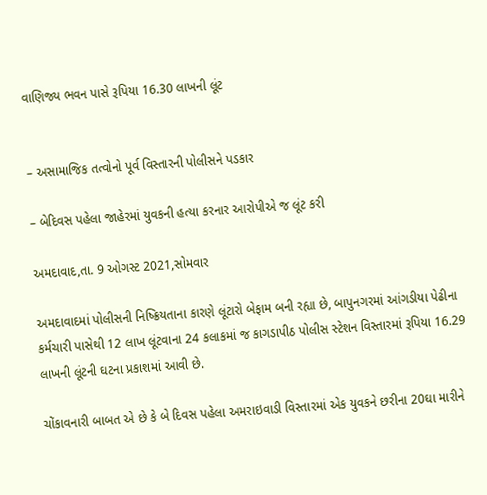વાણિજ્ય ભવન પાસે રૂપિયા 16.30 લાખની લૂંટ


– અસામાજિક તત્વોનો પૂર્વ વિસ્તારની પોલીસને પડકાર

– બેદિવસ પહેલા જાહેરમાં યુવકની હત્યા કરનાર આરોપીએ જ લૂંટ કરી

અમદાવાદ,તા. 9 ઓગસ્ટ 2021,સોમવાર

અમદાવાદમાં પોલીસની નિષ્ક્રિયતાના કારણે લૂંટારો બેફામ બની રહ્યા છે, બાપુનગરમાં આંગડીયા પેઢીના કર્મચારી પાસેથી 12 લાખ લૂંટવાના 24 કલાકમાં જ કાગડાપીઠ પોલીસ સ્ટેશન વિસ્તારમાં રૂપિયા 16.29 લાખની લૂંટની ઘટના પ્રકાશમાં આવી છે.

ચોંકાવનારી બાબત એ છે કે બે દિવસ પહેલા અમરાઇવાડી વિસ્તારમાં એક યુવકને છરીના 20ઘા મારીને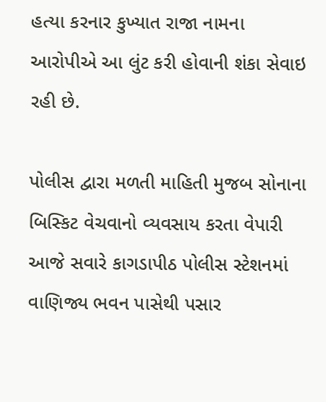હત્યા કરનાર કુખ્યાત રાજા નામના આરોપીએ આ લુંટ કરી હોવાની શંકા સેવાઇ રહી છે.

પોલીસ દ્વારા મળતી માહિતી મુજબ સોનાના બિસ્કિટ વેચવાનો વ્યવસાય કરતા વેપારી આજે સવારે કાગડાપીઠ પોલીસ સ્ટેશનમાં વાણિજ્ય ભવન પાસેથી પસાર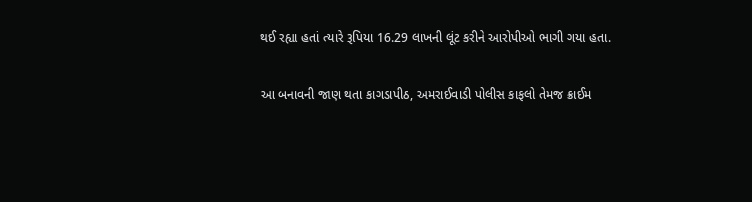થઈ રહ્યા હતાં ત્યારે રૂપિયા 16.29 લાખની લૂંટ કરીને આરોપીઓ ભાગી ગયા હતા.

આ બનાવની જાણ થતા કાગડાપીઠ, અમરાઈવાડી પોલીસ કાફલો તેમજ ક્રાઈમ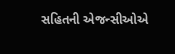સહિતની એજન્સીઓએ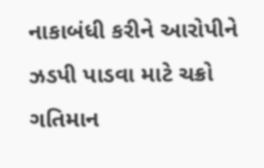નાકાબંધી કરીને આરોપીને ઝડપી પાડવા માટે ચક્રો ગતિમાન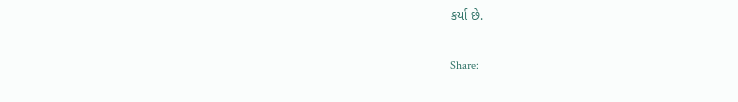કર્યા છે.

Share: